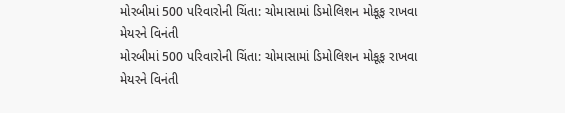મોરબીમાં 500 પરિવારોની ચિંતા: ચોમાસામાં ડિમોલિશન મોકૂફ રાખવા મેયરને વિનંતી
મોરબીમાં 500 પરિવારોની ચિંતા: ચોમાસામાં ડિમોલિશન મોકૂફ રાખવા મેયરને વિનંતી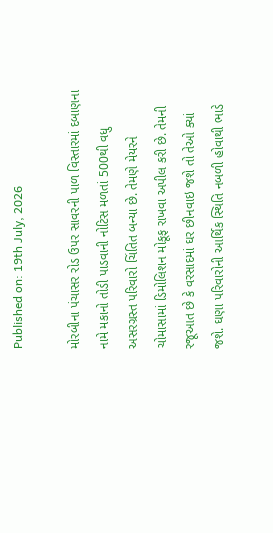Published on: 19th July, 2026

મોરબીના પંચાસર રોડ ઉપર સાવરની પાળ વિસ્તારમાં દબાણના નામે મકાનો તોડી પાડવાની નોટિસ મળતાં 500થી વધુ અસરગ્રસ્ત પરિવારો ચિંતિત બન્યા છે. તેમણે મેયરને ચોમાસામાં ડિમોલિશન મોકૂફ રાખવા અપીલ કરી છે. તેમની રજૂઆત છે કે વરસાદમાં ઘર છીનવાઇ જશે તો તેઓ ક્યાં જશે. ઘણા પરિવારોની આર્થિક સ્થિતિ નબળી હોવાથી ભાડે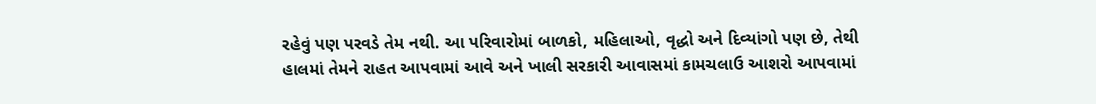રહેવું પણ પરવડે તેમ નથી. આ પરિવારોમાં બાળકો, મહિલાઓ, વૃદ્ધો અને દિવ્યાંગો પણ છે, તેથી હાલમાં તેમને રાહત આપવામાં આવે અને ખાલી સરકારી આવાસમાં કામચલાઉ આશરો આપવામાં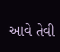આવે તેવી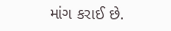માંગ કરાઈ છે.